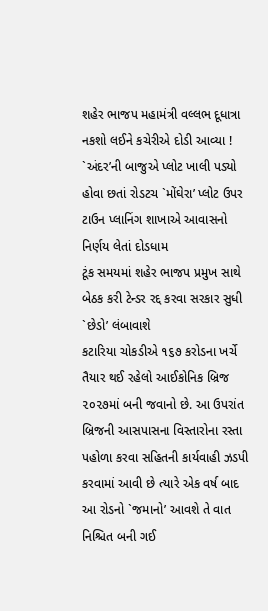શહેર ભાજપ મહામંત્રી વલ્લભ દૂધાત્રા નકશો લઈને કચેરીએ દોડી આવ્યા !
`અંદર’ની બાજુએ પ્લોટ ખાલી પડ્યો હોવા છતાં રોડટચ `મોંઘેરા’ પ્લોટ ઉપર ટાઉન પ્લાનિંગ શાખાએ આવાસનો નિર્ણય લેતાં દોડધામ
ટૂંક સમયમાં શહેર ભાજપ પ્રમુખ સાથે બેઠક કરી ટેન્ડર રદ્દ કરવા સરકાર સુધી `છેડો’ લંબાવાશે
કટારિયા ચોકડીએ ૧૬૭ કરોડના ખર્ચે તૈયાર થઈ રહેલો આઈકોનિક બ્રિજ ૨૦૨૭માં બની જવાનો છે. આ ઉપરાંત બ્રિજની આસપાસના વિસ્તારોના રસ્તા પહોળા કરવા સહિતની કાર્યવાહી ઝડપી કરવામાં આવી છે ત્યારે એક વર્ષ બાદ આ રોડનો `જમાનો’ આવશે તે વાત નિશ્ચિત બની ગઈ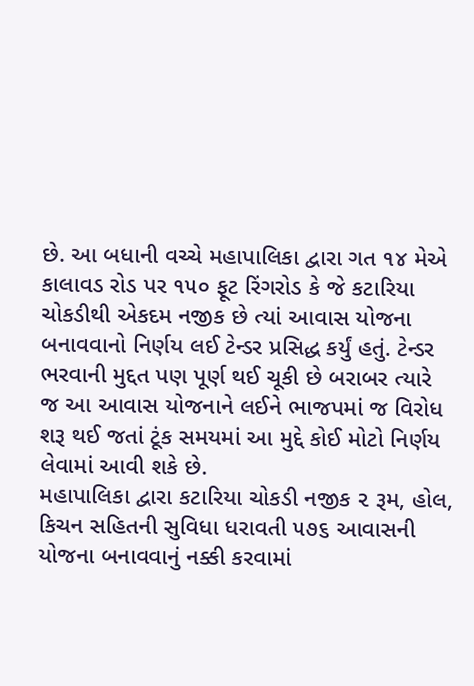છે. આ બધાની વચ્ચે મહાપાલિકા દ્વારા ગત ૧૪ મેએ કાલાવડ રોડ પર ૧૫૦ ફૂટ રિંગરોડ કે જે કટારિયા ચોકડીથી એકદમ નજીક છે ત્યાં આવાસ યોજના બનાવવાનો નિર્ણય લઈ ટેન્ડર પ્રસિદ્ધ કર્યું હતું. ટેન્ડર ભરવાની મુદ્દત પણ પૂર્ણ થઈ ચૂકી છે બરાબર ત્યારે જ આ આવાસ યોજનાને લઈને ભાજપમાં જ વિરોધ શરૂ થઈ જતાં ટૂંક સમયમાં આ મુદ્દે કોઈ મોટો નિર્ણય લેવામાં આવી શકે છે.
મહાપાલિકા દ્વારા કટારિયા ચોકડી નજીક ૨ રૂમ, હોલ, કિચન સહિતની સુવિધા ધરાવતી ૫૭૬ આવાસની યોજના બનાવવાનું નક્કી કરવામાં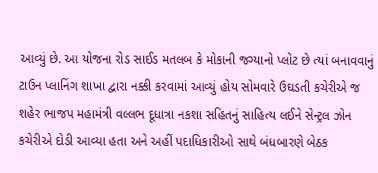આવ્યું છે. આ યોજના રોડ સાઈડ મતલબ કે મોકાની જગ્યાનો પ્લોટ છે ત્યાં બનાવવાનું ટાઉન પ્લાનિંગ શાખા દ્વારા નક્કી કરવામાં આવ્યું હોય સોમવારે ઉઘડતી કચેરીએ જ શહેર ભાજપ મહામંત્રી વલ્લભ દૂધાત્રા નકશા સહિતનું સાહિત્ય લઈને સેન્ટ્રલ ઝોન કચેરીએ દોડી આવ્યા હતા અને અહીં પદાધિકારીઓ સાથે બંધબારણે બેઠક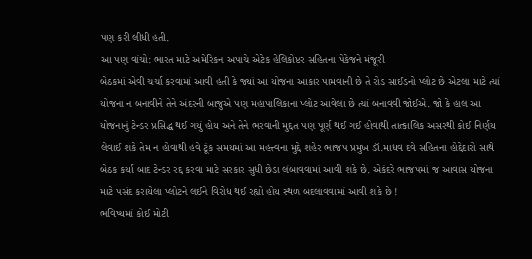પણ કરી લીધી હતી.
આ પણ વાંચો: ભારત માટે અમેરિકન અપાચે એટેક હેલિકોપ્ટર સહિતના પેકેજને મંજૂરી
બેઠકમાં એવી ચર્ચા કરવામાં આવી હતી કે જ્યાં આ યોજના આકાર પામવાની છે તે રોડ સાઈડનો પ્લોટ છે એટલા માટે ત્યાં યોજના ન બનાવીને તેને અંદરની બાજુએ પણ મહાપાલિકાના પ્લોટ આવેલા છે ત્યાં બનાવવી જોઈએ. જો કે હાલ આ યોજનાનું ટેન્ડર પ્રસિદ્ધ થઈ ગયું હોય અને તેને ભરવાની મુદ્દત પણ પૂર્ણ થઈ ગઈ હોવાથી તાત્કાલિક અસરથી કોઈ નિર્ણય લેવાઈ શકે તેમ ન હોવાથી હવે ટૂંક સમયમાં આ મહત્ત્વના મુદ્દે શહેર ભાજપ પ્રમુખ ડૉ.માધવ દવે સહિતના હોદ્દેદારો સાથે બેઠક કર્યા બાદ ટેન્ડર રદ્દ કરવા માટે સરકાર સુધી છેડા લંબાવવામાં આવી શકે છે. એકંદરે ભાજપમાં જ આવાસ યોજના માટે પસંદ કરાયેલા પ્લોટને લઈને વિરોધ થઈ રહ્યો હોય સ્થળ બદલાવવામાં આવી શકે છે !
ભવિષ્યમાં કોઈ મોટી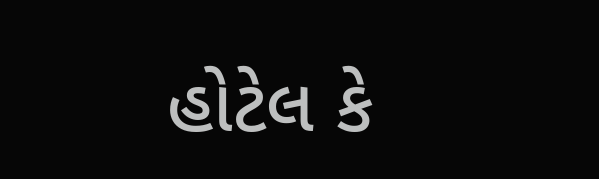હોટેલ કે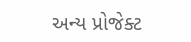અન્ય પ્રોજેક્ટ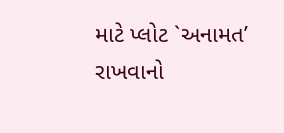માટે પ્લોટ `અનામત’ રાખવાનો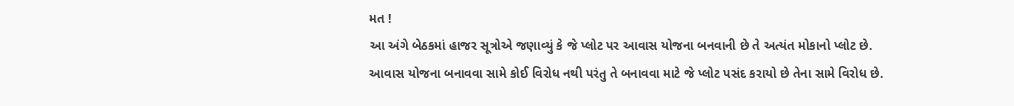મત !
આ અંગે બેઠકમાં હાજર સૂત્રોએ જણાવ્યું કે જે પ્લોટ પર આવાસ યોજના બનવાની છે તે અત્યંત મોકાનો પ્લોટ છે. આવાસ યોજના બનાવવા સામે કોઈ વિરોધ નથી પરંતુ તે બનાવવા માટે જે પ્લોટ પસંદ કરાયો છે તેના સામે વિરોધ છે.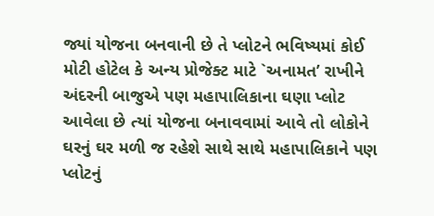જ્યાં યોજના બનવાની છે તે પ્લોટને ભવિષ્યમાં કોઈ મોટી હોટેલ કે અન્ય પ્રોજેક્ટ માટે `અનામત’ રાખીને અંદરની બાજુએ પણ મહાપાલિકાના ઘણા પ્લોટ આવેલા છે ત્યાં યોજના બનાવવામાં આવે તો લોકોને ઘરનું ઘર મળી જ રહેશે સાથે સાથે મહાપાલિકાને પણ પ્લોટનું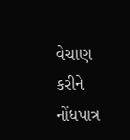વેચાણ કરીને નોંધપાત્ર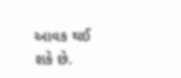આવક થઈ શકે છે.